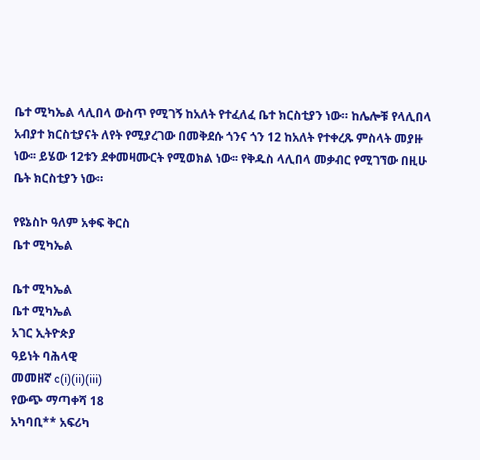ቤተ ሚካኤል ላሊበላ ውስጥ የሚገኝ ከአለት የተፈለፈ ቤተ ክርስቲያን ነው። ከሌሎቹ የላሊበላ አብያተ ክርስቲያናት ለየት የሚያረገው በመቅደሱ ጎንና ጎን 12 ከአለት የተቀረጹ ምስላት መያዙ ነው፡፡ ይሄው 12ቱን ደቀመዛሙርት የሚወክል ነው፡፡ የቅዱስ ላሊበላ መቃብር የሚገኘው በዚሁ ቤት ክርስቲያን ነው።

የዩኔስኮ ዓለም አቀፍ ቅርስ
ቤተ ሚካኤል

ቤተ ሚካኤል
ቤተ ሚካኤል
አገር ኢትዮጵያ
ዓይነት ባሕላዊ
መመዘኛ c(i)(ii)(iii)
የውጭ ማጣቀሻ 18
አካባቢ** አፍሪካ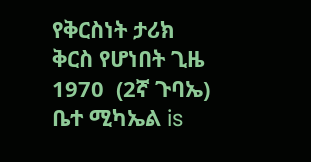የቅርስነት ታሪክ
ቅርስ የሆነበት ጊዜ 1970  (2ኛ ጉባኤ)
ቤተ ሚካኤል is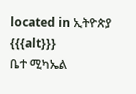located in ኢትዮጵያ
{{{alt}}}
ቤተ ሚካኤል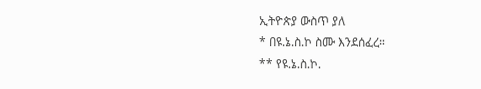ኢትዮጵያ ውስጥ ያለ
* በዩ.ኔ.ስ.ኮ ስሙ እንደሰፈረ።
** የዩ.ኔ.ስ.ኮ.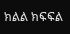ክልል ክፍፍል